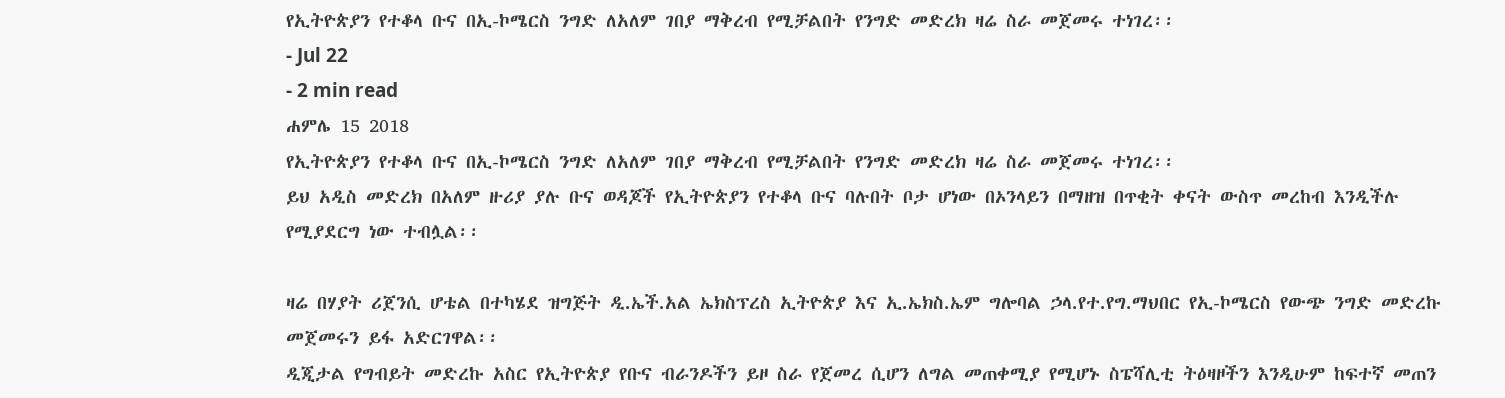የኢትዮጵያን የተቆላ ቡና በኢ-ኮሜርስ ንግድ ለአለም ገበያ ማቅረብ የሚቻልበት የንግድ መድረክ ዛሬ ስራ መጀመሩ ተነገረ፡፡
- Jul 22
- 2 min read
ሐምሌ 15 2018
የኢትዮጵያን የተቆላ ቡና በኢ-ኮሜርስ ንግድ ለአለም ገበያ ማቅረብ የሚቻልበት የንግድ መድረክ ዛሬ ስራ መጀመሩ ተነገረ፡፡
ይህ አዲስ መድረክ በአለም ዙሪያ ያሉ ቡና ወዳጆች የኢትዮጵያን የተቆላ ቡና ባሉበት ቦታ ሆነው በኦንላይን በማዘዝ በጥቂት ቀናት ውስጥ መረከብ እንዲችሉ የሚያደርግ ነው ተብሏል፡፡

ዛሬ በሃያት ሪጀንሲ ሆቴል በተካሄደ ዝግጅት ዲ.ኤች.አል ኤክስፕረስ ኢትዮጵያ እና ኢ.ኤክስ.ኤም ግሎባል ኃላ.የተ.የግ.ማህበር የኢ-ኮሜርስ የውጭ ንግድ መድረኩ መጀመሩን ይፋ አድርገዋል፡፡
ዲጂታል የግብይት መድረኩ አስር የኢትዮጵያ የቡና ብራንዶችን ይዞ ስራ የጀመረ ሲሆን ለግል መጠቀሚያ የሚሆኑ ስፔሻሊቲ ትዕዛዞችን እንዲሁም ከፍተኛ መጠን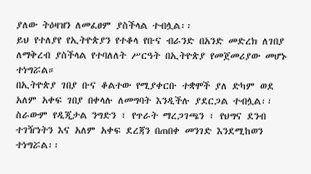ያለው ትዕዛዝን ለመፈፀም ያስችላል ተብሏል፡፡
ይህ የተለያየ የኢትዮጵያን የተቆላ የቡና ብራንድ በአንድ መድረክ ለገበያ ለማቅረብ ያስችላል የተባለለት ሥርዓት በኢትዮጵያ የመጀመሪያው መሆኑ ተነግሯል።
በኢትዮጵያ ገበያ ቡና ቆልተው የሚያቀርቡ ተቋሞች ያለ ድካም ወደ አለም አቀፍ ገበያ በቀላሉ ለመግባት እንዲችሉ ያደርጋል ተብሏል፡፡
ስራውም የዲጂታል ንግድን ፣ የጥራት ማረጋገጫን ፣ የህግና ደንብ ተገዥነትን እና አለም አቀፍ ደረጃን በጠበቀ መንገድ እንደሚከወን ተነግሯል፡፡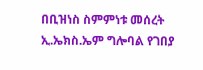በቢዝነስ ስምምነቱ መሰረት ኢ.ኤክስ.ኤም ግሎባል የገበያ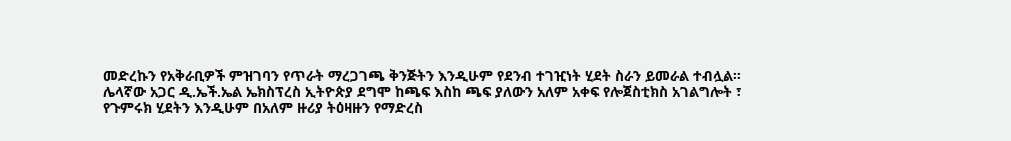መድረኩን የአቅራቢዎች ምዝገባን የጥራት ማረጋገጫ ቅንጅትን እንዲሁም የደንብ ተገዢነት ሂደት ስራን ይመራል ተብሏል፡፡
ሌላኛው አጋር ዲ.ኤች.ኤል ኤክስፕረስ ኢትዮጵያ ደግሞ ከጫፍ እስከ ጫፍ ያለውን አለም አቀፍ የሎጀስቲክስ አገልግሎት ፣ የጉምሩክ ሂደትን እንዲሁም በአለም ዙሪያ ትዕዛዙን የማድረስ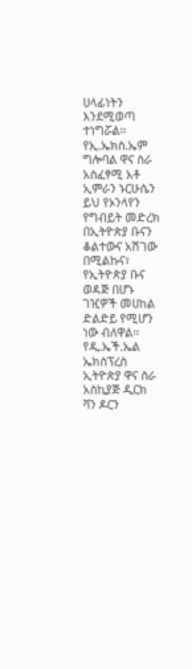ሀላፊነትን እንደሚወጣ ተነግሯል፡፡
የኢ.ኤክስ.ኤም ግሎባል ዋና ስራ አስፈፃሚ አቶ ኢምራን ኑርሁሴን ይህ የኦንላየን የግብይት መድረክ በኢትዮጵያ ቡናን ቆልተውና አሽገው በሚልኩና፣ የኢትዮጵያ ቡና ወዳጅ በሆኑ ገዢዎች መሀከል ድልድይ የሚሆን ነው ብለዋል፡፡
የዲ.ኤች.ኤል ኤክስፕረስ ኢትዮጵያ ዋና ስራ አስኪያጅ ዲርክ ቫን ዶርን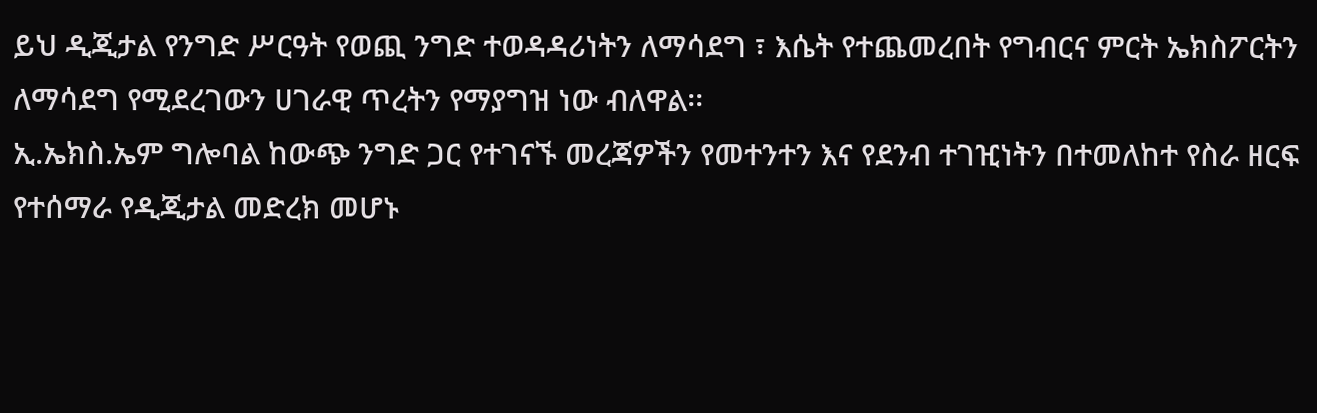ይህ ዲጂታል የንግድ ሥርዓት የወጪ ንግድ ተወዳዳሪነትን ለማሳደግ ፣ እሴት የተጨመረበት የግብርና ምርት ኤክስፖርትን ለማሳደግ የሚደረገውን ሀገራዊ ጥረትን የማያግዝ ነው ብለዋል፡፡
ኢ.ኤክስ.ኤም ግሎባል ከውጭ ንግድ ጋር የተገናኙ መረጃዎችን የመተንተን እና የደንብ ተገዢነትን በተመለከተ የስራ ዘርፍ የተሰማራ የዲጂታል መድረክ መሆኑ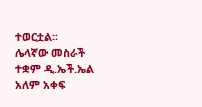ተወርቷል፡፡
ሌላኛው መስራች ተቋም ዲ.ኤች.ኤል አለም አቀፍ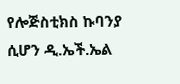የሎጅስቲክስ ኩባንያ ሲሆን ዲ.ኤች.ኤል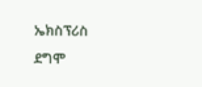ኤክስፕሪስ ደግሞ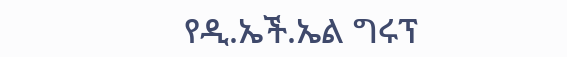የዲ.ኤች.ኤል ግሩፕ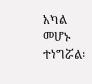አካል መሆኑ ተነግሯል፡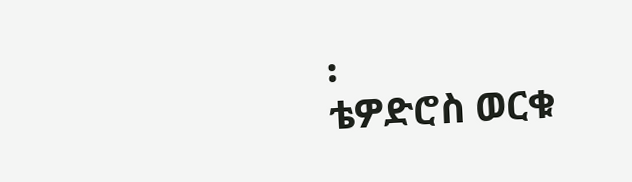፡
ቴዎድሮስ ወርቁ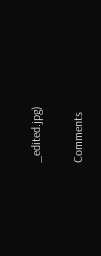_edited.jpg)


Comments